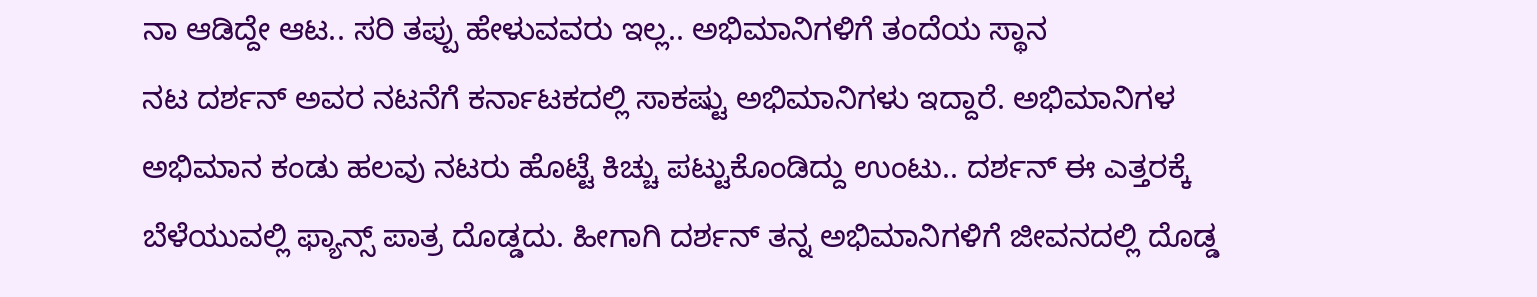ನಾ ಆಡಿದ್ದೇ ಆಟ.. ಸರಿ ತಪ್ಪು ಹೇಳುವವರು ಇಲ್ಲ.. ಅಭಿಮಾನಿಗಳಿಗೆ ತಂದೆಯ ಸ್ಥಾನ
ನಟ ದರ್ಶನ್ ಅವರ ನಟನೆಗೆ ಕರ್ನಾಟಕದಲ್ಲಿ ಸಾಕಷ್ಟು ಅಭಿಮಾನಿಗಳು ಇದ್ದಾರೆ. ಅಭಿಮಾನಿಗಳ ಅಭಿಮಾನ ಕಂಡು ಹಲವು ನಟರು ಹೊಟ್ಟೆ ಕಿಚ್ಚು ಪಟ್ಟುಕೊಂಡಿದ್ದು ಉಂಟು.. ದರ್ಶನ್ ಈ ಎತ್ತರಕ್ಕೆ ಬೆಳೆಯುವಲ್ಲಿ ಫ್ಯಾನ್ಸ್ ಪಾತ್ರ ದೊಡ್ಡದು. ಹೀಗಾಗಿ ದರ್ಶನ್ ತನ್ನ ಅಭಿಮಾನಿಗಳಿಗೆ ಜೀವನದಲ್ಲಿ ದೊಡ್ಡ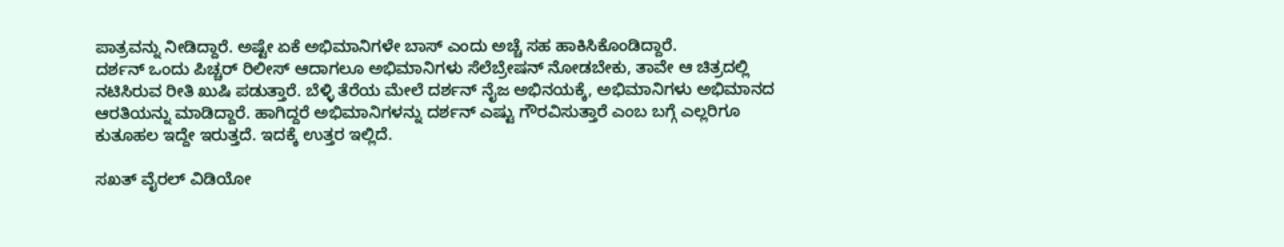ಪಾತ್ರವನ್ನು ನೀಡಿದ್ದಾರೆ. ಅಷ್ಟೇ ಏಕೆ ಅಭಿಮಾನಿಗಳೇ ಬಾಸ್ ಎಂದು ಅಚ್ಚೆ ಸಹ ಹಾಕಿಸಿಕೊಂಡಿದ್ದಾರೆ.
ದರ್ಶನ್ ಒಂದು ಪಿಚ್ಚರ್ ರಿಲೀಸ್ ಆದಾಗಲೂ ಅಭಿಮಾನಿಗಳು ಸೆಲೆಬ್ರೇಷನ್ ನೋಡಬೇಕು, ತಾವೇ ಆ ಚಿತ್ರದಲ್ಲಿ ನಟಿಸಿರುವ ರೀತಿ ಖುಷಿ ಪಡುತ್ತಾರೆ. ಬೆಳ್ಳಿ ತೆರೆಯ ಮೇಲೆ ದರ್ಶನ್ ನೈಜ ಅಭಿನಯಕ್ಕೆ, ಅಭಿಮಾನಿಗಳು ಅಭಿಮಾನದ ಆರತಿಯನ್ನು ಮಾಡಿದ್ದಾರೆ. ಹಾಗಿದ್ದರೆ ಅಭಿಮಾನಿಗಳನ್ನು ದರ್ಶನ್ ಎಷ್ಟು ಗೌರವಿಸುತ್ತಾರೆ ಎಂಬ ಬಗ್ಗೆ ಎಲ್ಲರಿಗೂ ಕುತೂಹಲ ಇದ್ದೇ ಇರುತ್ತದೆ. ಇದಕ್ಕೆ ಉತ್ತರ ಇಲ್ಲಿದೆ.

ಸಖತ್ ವೈರಲ್ ವಿಡಿಯೋ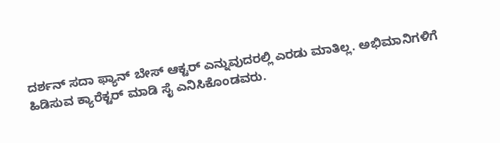ದರ್ಶನ್ ಸದಾ ಫ್ಯಾನ್ ಬೇಸ್ ಆಕ್ಟರ್ ಎನ್ನುವುದರಲ್ಲಿ ಎರಡು ಮಾತಿಲ್ಲ. ಅಭಿಮಾನಿಗಳಿಗೆ ಹಿಡಿಸುವ ಕ್ಯಾರೆಕ್ಟರ್ ಮಾಡಿ ಸೈ ಎನಿಸಿಕೊಂಡವರು.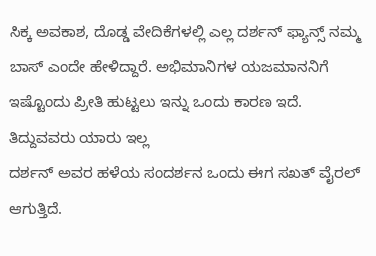ಸಿಕ್ಕ ಅವಕಾಶ, ದೊಡ್ಡ ವೇದಿಕೆಗಳಲ್ಲಿ ಎಲ್ಲ ದರ್ಶನ್ ಫ್ಯಾನ್ಸ್ ನಮ್ಮ ಬಾಸ್ ಎಂದೇ ಹೇಳಿದ್ದಾರೆ. ಅಭಿಮಾನಿಗಳ ಯಜಮಾನನಿಗೆ ಇಷ್ಟೊಂದು ಪ್ರೀತಿ ಹುಟ್ಟಲು ಇನ್ನು ಒಂದು ಕಾರಣ ಇದೆ.
ತಿದ್ದುವವರು ಯಾರು ಇಲ್ಲ
ದರ್ಶನ್ ಅವರ ಹಳೆಯ ಸಂದರ್ಶನ ಒಂದು ಈಗ ಸಖತ್ ವೈರಲ್ ಆಗುತ್ತಿದೆ.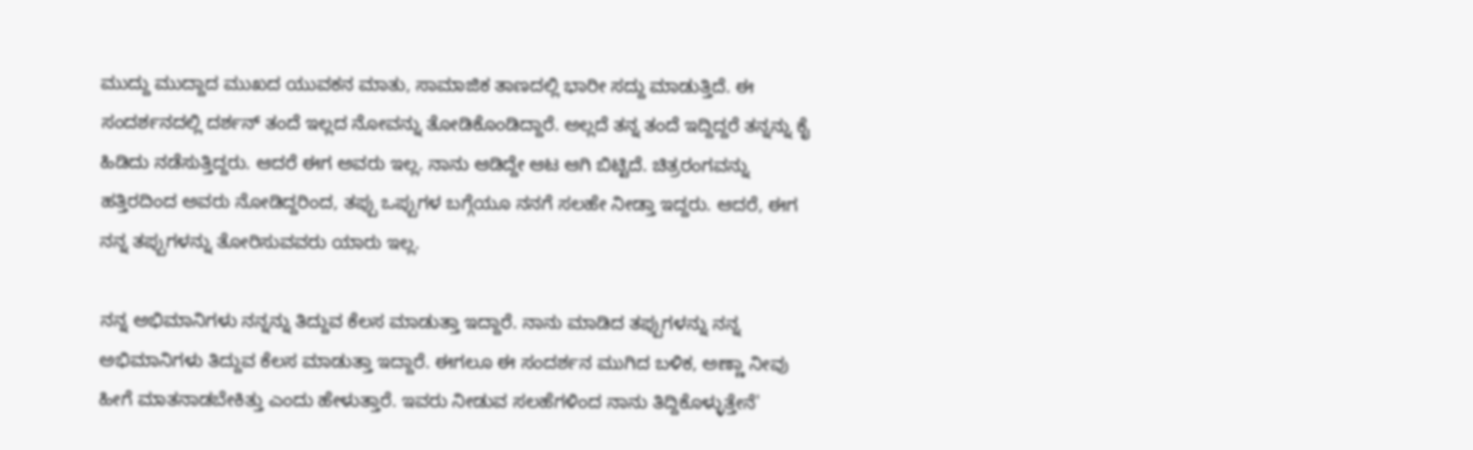ಮುದ್ದು ಮುದ್ದಾದ ಮುಖದ ಯುವಕನ ಮಾತು, ಸಾಮಾಜಿಕ ತಾಣದಲ್ಲಿ ಭಾರೀ ಸದ್ದು ಮಾಡುತ್ತಿದೆ. ಈ ಸಂದರ್ಶನದಲ್ಲಿ ದರ್ಶನ್ ತಂದೆ ಇಲ್ಲದ ನೋವನ್ನು ತೋಡಿಕೊಂಡಿದ್ದಾರೆ. ಅಲ್ಲದೆ ತನ್ನ ತಂದೆ ಇದ್ದಿದ್ದರೆ ತನ್ನನ್ನು ಕೈ ಹಿಡಿದು ನಡೆಸುತ್ತಿದ್ದರು. ಆದರೆ ಈಗ ಅವರು ಇಲ್ಲ. ನಾನು ಆಡಿದ್ದೇ ಆಟ ಆಗಿ ಬಿಟ್ಟಿದೆ. ಚಿತ್ರರಂಗವನ್ನು ಹತ್ತಿರದಿಂದ ಅವರು ನೋಡಿದ್ದರಿಂದ, ತಪ್ಪು ಒಪ್ಪುಗಳ ಬಗ್ಗೆಯೂ ನನಗೆ ಸಲಹೇ ನೀಡ್ತಾ ಇದ್ದರು. ಆದರೆ, ಈಗ ನನ್ನ ತಪ್ಪುಗಳನ್ನು ತೋರಿಸುವವರು ಯಾರು ಇಲ್ಲ.

ನನ್ನ ಅಭಿಮಾನಿಗಳು ನನ್ನನ್ನು ತಿದ್ದುವ ಕೆಲಸ ಮಾಡುತ್ತಾ ಇದ್ದಾರೆ. ನಾನು ಮಾಡಿದ ತಪ್ಪುಗಳನ್ನು ನನ್ನ ಅಭಿಮಾನಿಗಳು ತಿದ್ದುವ ಕೆಲಸ ಮಾಡುತ್ತಾ ಇದ್ದಾರೆ. ಈಗಲೂ ಈ ಸಂದರ್ಶನ ಮುಗಿದ ಬಳಿಕ, ಅಣ್ಣಾ ನೀವು ಹೀಗೆ ಮಾತನಾಡಬೇಕಿತ್ತು ಎಂದು ಹೇಳುತ್ತಾರೆ. ಇವರು ನೀಡುವ ಸಲಹೆಗಳಿಂದ ನಾನು ತಿದ್ದಿಕೊಳ್ಳುತ್ತೇನೆ'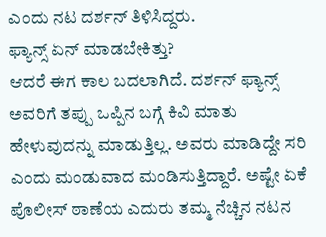ಎಂದು ನಟ ದರ್ಶನ್ ತಿಳಿಸಿದ್ದರು.
ಫ್ಯಾನ್ಸ್ ಏನ್ ಮಾಡಬೇಕಿತ್ತು?
ಆದರೆ ಈಗ ಕಾಲ ಬದಲಾಗಿದೆ. ದರ್ಶನ್ ಫ್ಯಾನ್ಸ್ ಅವರಿಗೆ ತಪ್ಪು ಒಪ್ಪಿನ ಬಗ್ಗೆ ಕಿವಿ ಮಾತು ಹೇಳುವುದನ್ನು ಮಾಡುತ್ತಿಲ್ಲ. ಅವರು ಮಾಡಿದ್ದೇ ಸರಿ ಎಂದು ಮಂಡುವಾದ ಮಂಡಿಸುತ್ತಿದ್ದಾರೆ. ಅಷ್ಟೇ ಏಕೆ ಪೊಲೀಸ್ ಠಾಣೆಯ ಎದುರು ತಮ್ಮ ನೆಚ್ಚಿನ ನಟನ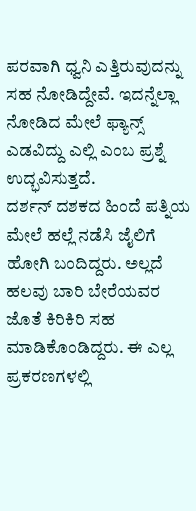ಪರವಾಗಿ ಧ್ವನಿ ಎತ್ತಿರುವುದನ್ನು ಸಹ ನೋಡಿದ್ದೇವೆ. ಇದನ್ನೆಲ್ಲಾ ನೋಡಿದ ಮೇಲೆ ಫ್ಯಾನ್ಸ್ ಎಡವಿದ್ದು ಎಲ್ಲಿ ಎಂಬ ಪ್ರಶ್ನೆ ಉದ್ಭವಿಸುತ್ತದೆ.
ದರ್ಶನ್ ದಶಕದ ಹಿಂದೆ ಪತ್ನಿಯ ಮೇಲೆ ಹಲ್ಲೆ ನಡೆಸಿ ಜೈಲಿಗೆ ಹೋಗಿ ಬಂದಿದ್ದರು. ಅಲ್ಲದೆ ಹಲವು ಬಾರಿ ಬೇರೆಯವರ ಜೊತೆ ಕಿರಿಕಿರಿ ಸಹ ಮಾಡಿಕೊಂಡಿದ್ದರು. ಈ ಎಲ್ಲ ಪ್ರಕರಣಗಳಲ್ಲಿ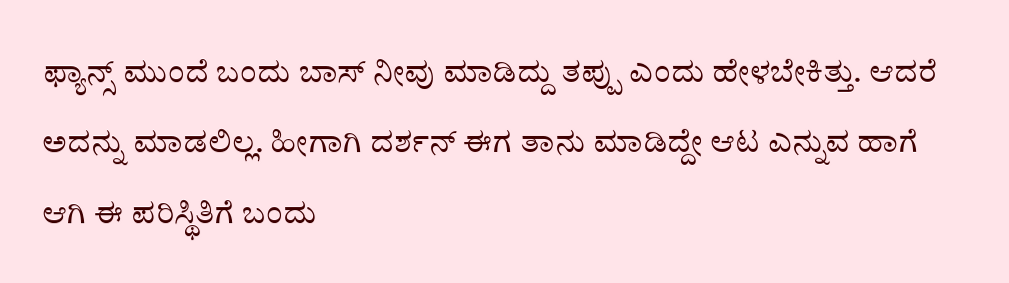ಫ್ಯಾನ್ಸ್ ಮುಂದೆ ಬಂದು ಬಾಸ್ ನೀವು ಮಾಡಿದ್ದು ತಪ್ಪು ಎಂದು ಹೇಳಬೇಕಿತ್ತು. ಆದರೆ ಅದನ್ನು ಮಾಡಲಿಲ್ಲ. ಹೀಗಾಗಿ ದರ್ಶನ್ ಈಗ ತಾನು ಮಾಡಿದ್ದೇ ಆಟ ಎನ್ನುವ ಹಾಗೆ ಆಗಿ ಈ ಪರಿಸ್ಥಿತಿಗೆ ಬಂದು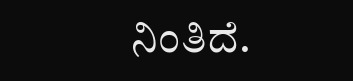ನಿಂತಿದೆ.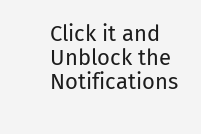Click it and Unblock the Notifications